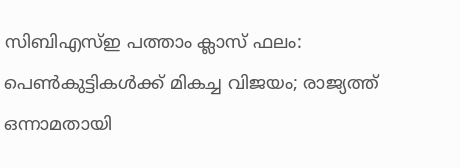സിബിഎസ്ഇ പത്താം ക്ലാസ് ഫലം: പെൺകുട്ടികൾക്ക് മികച്ച വിജയം; രാജ്യത്ത് ഒന്നാമതായി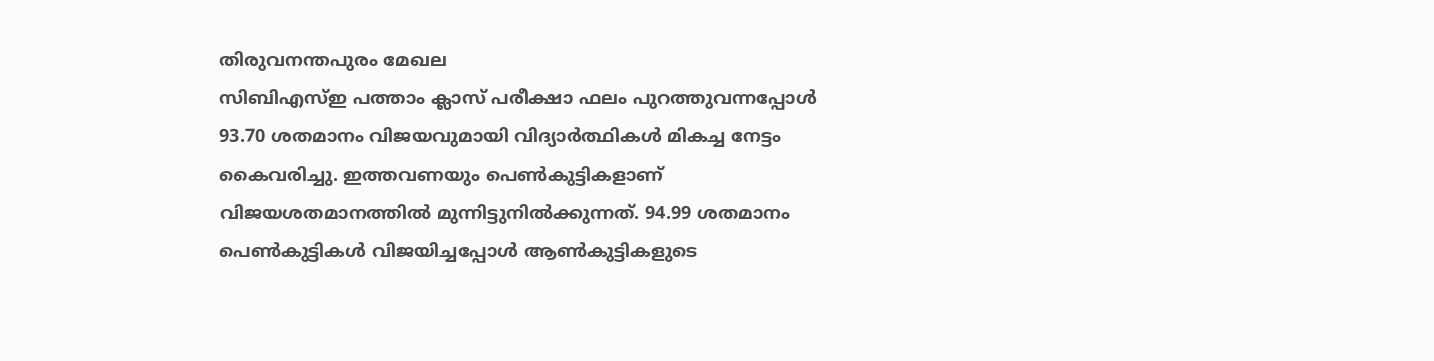തിരുവനന്തപുരം മേഖല
സിബിഎസ്ഇ പത്താം ക്ലാസ് പരീക്ഷാ ഫലം പുറത്തുവന്നപ്പോൾ 93.70 ശതമാനം വിജയവുമായി വിദ്യാർത്ഥികൾ മികച്ച നേട്ടം കൈവരിച്ചു. ഇത്തവണയും പെൺകുട്ടികളാണ് വിജയശതമാനത്തിൽ മുന്നിട്ടുനിൽക്കുന്നത്. 94.99 ശതമാനം പെൺകുട്ടികൾ വിജയിച്ചപ്പോൾ ആൺകുട്ടികളുടെ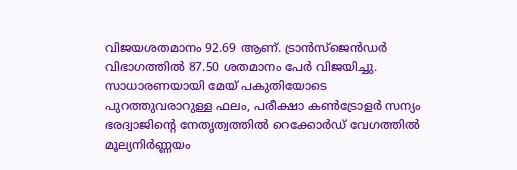വിജയശതമാനം 92.69 ആണ്. ട്രാൻസ്ജെൻഡർ വിഭാഗത്തിൽ 87.50 ശതമാനം പേർ വിജയിച്ചു. സാധാരണയായി മേയ് പകുതിയോടെ പുറത്തുവരാറുള്ള ഫലം, പരീക്ഷാ കൺട്രോളർ സന്യം ഭരദ്വാജിന്റെ നേതൃത്വത്തിൽ റെക്കോർഡ് വേഗത്തിൽ മൂല്യനിർണ്ണയം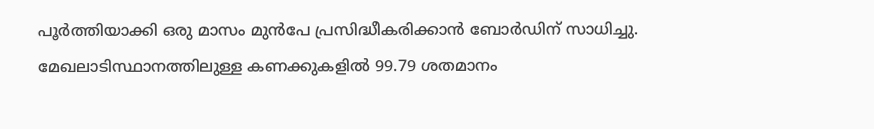പൂർത്തിയാക്കി ഒരു മാസം മുൻപേ പ്രസിദ്ധീകരിക്കാൻ ബോർഡിന് സാധിച്ചു.
മേഖലാടിസ്ഥാനത്തിലുള്ള കണക്കുകളിൽ 99.79 ശതമാനം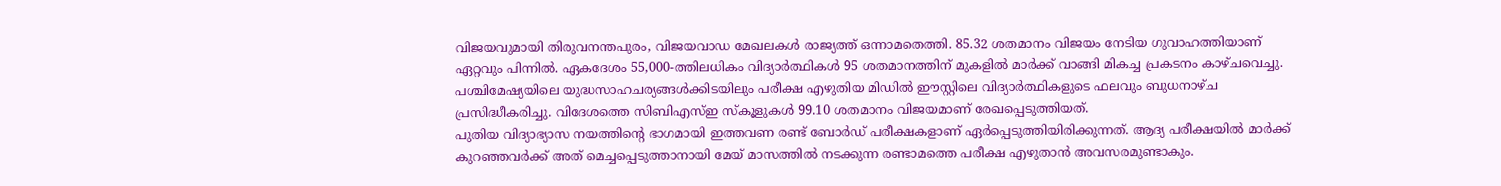വിജയവുമായി തിരുവനന്തപുരം, വിജയവാഡ മേഖലകൾ രാജ്യത്ത് ഒന്നാമതെത്തി. 85.32 ശതമാനം വിജയം നേടിയ ഗുവാഹത്തിയാണ് ഏറ്റവും പിന്നിൽ. ഏകദേശം 55,000-ത്തിലധികം വിദ്യാർത്ഥികൾ 95 ശതമാനത്തിന് മുകളിൽ മാർക്ക് വാങ്ങി മികച്ച പ്രകടനം കാഴ്ചവെച്ചു. പശ്ചിമേഷ്യയിലെ യുദ്ധസാഹചര്യങ്ങൾക്കിടയിലും പരീക്ഷ എഴുതിയ മിഡിൽ ഈസ്റ്റിലെ വിദ്യാർത്ഥികളുടെ ഫലവും ബുധനാഴ്ച പ്രസിദ്ധീകരിച്ചു. വിദേശത്തെ സിബിഎസ്ഇ സ്കൂളുകൾ 99.10 ശതമാനം വിജയമാണ് രേഖപ്പെടുത്തിയത്.
പുതിയ വിദ്യാഭ്യാസ നയത്തിന്റെ ഭാഗമായി ഇത്തവണ രണ്ട് ബോർഡ് പരീക്ഷകളാണ് ഏർപ്പെടുത്തിയിരിക്കുന്നത്. ആദ്യ പരീക്ഷയിൽ മാർക്ക് കുറഞ്ഞവർക്ക് അത് മെച്ചപ്പെടുത്താനായി മേയ് മാസത്തിൽ നടക്കുന്ന രണ്ടാമത്തെ പരീക്ഷ എഴുതാൻ അവസരമുണ്ടാകും.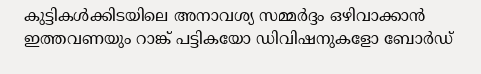കുട്ടികൾക്കിടയിലെ അനാവശ്യ സമ്മർദ്ദം ഒഴിവാക്കാൻ ഇത്തവണയും റാങ്ക് പട്ടികയോ ഡിവിഷനുകളോ ബോർഡ്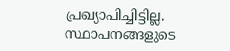പ്രഖ്യാപിച്ചിട്ടില്ല. സ്ഥാപനങ്ങളുടെ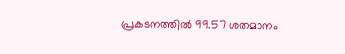പ്രകടനത്തിൽ 99.57 ശതമാനം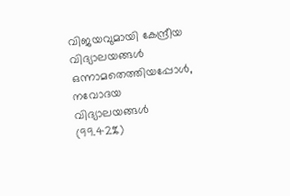വിജയവുമായി കേന്ദ്രീയ വിദ്യാലയങ്ങൾ ഒന്നാമതെത്തിയപ്പോൾ, നവോദയ വിദ്യാലയങ്ങൾ (99.42%)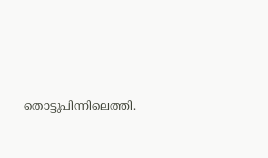തൊട്ടുപിന്നിലെത്തി.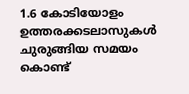1.6 കോടിയോളം ഉത്തരക്കടലാസുകൾ ചുരുങ്ങിയ സമയം കൊണ്ട്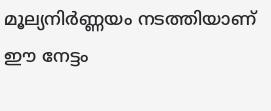മൂല്യനിർണ്ണയം നടത്തിയാണ് ഈ നേട്ടം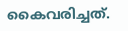കൈവരിച്ചത്.